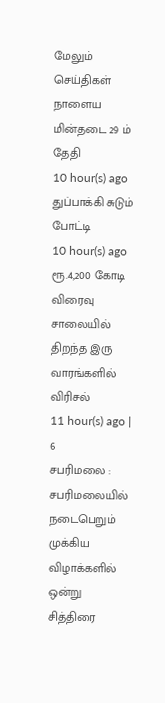மேலும் செய்திகள்
நாளைய மின்தடை 29 ம் தேதி
10 hour(s) ago
துப்பாக்கி சுடும் போட்டி
10 hour(s) ago
ரூ.4,200 கோடி விரைவு சாலையில் திறந்த இரு வாரங்களில் விரிசல்
11 hour(s) ago | 6
சபரிமலை : சபரிமலையில் நடைபெறும் முக்கிய விழாக்களில் ஒன்று சித்திரை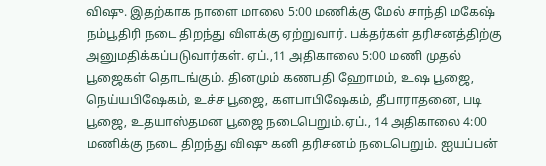விஷு. இதற்காக நாளை மாலை 5:00 மணிக்கு மேல் சாந்தி மகேஷ் நம்பூதிரி நடை திறந்து விளக்கு ஏற்றுவார். பக்தர்கள் தரிசனத்திற்கு அனுமதிக்கப்படுவார்கள். ஏப்.,11 அதிகாலை 5:00 மணி முதல் பூஜைகள் தொடங்கும். தினமும் கணபதி ஹோமம், உஷ பூஜை, நெய்யபிஷேகம், உச்ச பூஜை, களபாபிஷேகம், தீபாராதனை, படி பூஜை, உதயாஸ்தமன பூஜை நடைபெறும்.ஏப்., 14 அதிகாலை 4:00 மணிக்கு நடை திறந்து விஷு கனி தரிசனம் நடைபெறும். ஐயப்பன்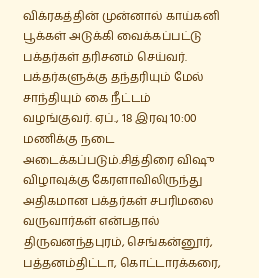விக்ரகத்தின் முன்னால் காய்கனி பூக்கள் அடுக்கி வைக்கப்பட்டு பக்தர்கள் தரிசனம் செய்வர். பக்தர்களுக்கு தந்தரியும் மேல் சாந்தியும் கை நீட்டம் வழங்குவர். ஏப்., 18 இரவு 10:00 மணிக்கு நடை அடைக்கப்படும்.சித்திரை விஷு விழாவுக்கு கேரளாவிலிருந்து அதிகமான பக்தர்கள் சபரிமலை வருவார்கள் என்பதால் திருவனந்தபுரம், செங்கன்னூர், பத்தனம்திட்டா, கொட்டாரக்கரை,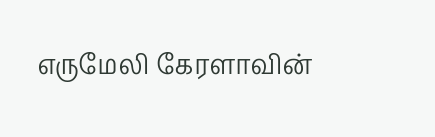எருமேலி கேரளாவின்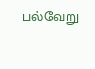பல்வேறு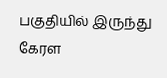பகுதியில் இருந்து கேரள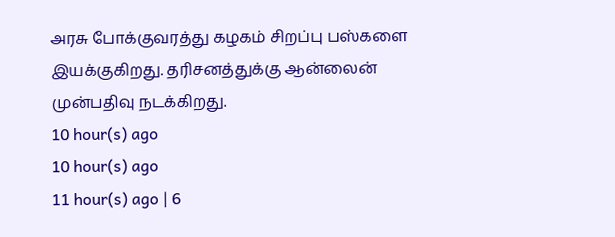அரசு போக்குவரத்து கழகம் சிறப்பு பஸ்களை இயக்குகிறது. தரிசனத்துக்கு ஆன்லைன் முன்பதிவு நடக்கிறது.
10 hour(s) ago
10 hour(s) ago
11 hour(s) ago | 6